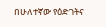በሁለተኛው የዕድገትና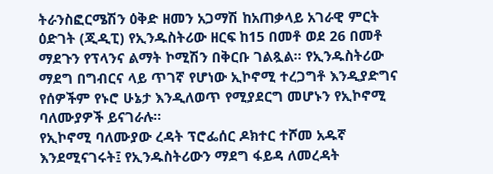ትራንስፎርሜሽን ዕቅድ ዘመን አጋማሽ ከአጠቃላይ አገራዊ ምርት ዕድገት (ጂዲፒ) የኢንዱስትሪው ዘርፍ ከ15 በመቶ ወደ 26 በመቶ ማደጉን የፕላንና ልማት ኮሚሽን በቅርቡ ገልጿል፡፡ የኢንዱስትሪው ማደግ በግብርና ላይ ጥገኛ የሆነው ኢኮኖሚ ተረጋግቶ እንዲያድግና የሰዎችም የኑሮ ሁኔታ እንዲለወጥ የሚያደርግ መሆኑን የኢኮኖሚ ባለሙያዎች ይናገራሉ፡፡
የኢኮኖሚ ባለሙያው ረዳት ፕሮፌሰር ዶክተር ተሾመ አዱኛ እንደሚናገሩት፤ የኢንዱስትሪውን ማደግ ፋይዳ ለመረዳት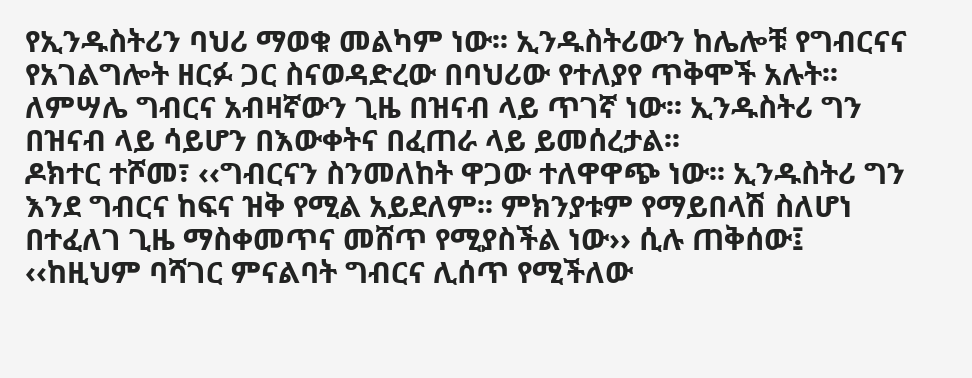የኢንዱስትሪን ባህሪ ማወቁ መልካም ነው፡፡ ኢንዱስትሪውን ከሌሎቹ የግብርናና የአገልግሎት ዘርፉ ጋር ስናወዳድረው በባህሪው የተለያየ ጥቅሞች አሉት፡፡ ለምሣሌ ግብርና አብዛኛውን ጊዜ በዝናብ ላይ ጥገኛ ነው፡፡ ኢንዱስትሪ ግን በዝናብ ላይ ሳይሆን በእውቀትና በፈጠራ ላይ ይመሰረታል፡፡
ዶክተር ተሾመ፣ ‹‹ግብርናን ስንመለከት ዋጋው ተለዋዋጭ ነው፡፡ ኢንዱስትሪ ግን እንደ ግብርና ከፍና ዝቅ የሚል አይደለም፡፡ ምክንያቱም የማይበላሽ ስለሆነ በተፈለገ ጊዜ ማስቀመጥና መሸጥ የሚያስችል ነው›› ሲሉ ጠቅሰው፤ ‹‹ከዚህም ባሻገር ምናልባት ግብርና ሊሰጥ የሚችለው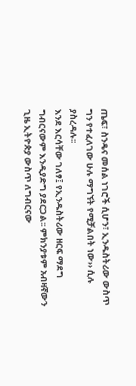ጤፍ፣ ስንዴና መሰል ነገሮች ሲሆን፣ ኢንዱስትሪው ውስጥ ግን የተፈለገው ሁሉ ማግኘት የሚቻልበት ነው›› ሲሉ ያስረዳሉ፡፡
እንደ እርሳቸው ገለፃ፤ የኢንዱስትሪው ዘርፍ ማደግ ግብርናውም እንዲያድግ ያደርጋል፡፡ ምክንያቱም አብዛኛውን ጊዜ ኢትዮጵያ ውስጥ ለግብርናው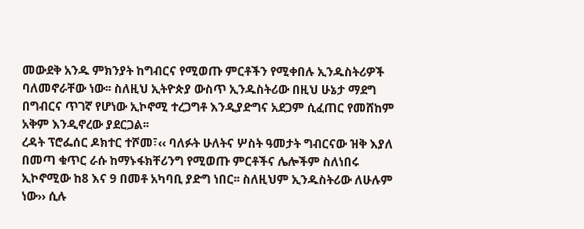መውደቅ አንዱ ምክንያት ከግብርና የሚወጡ ምርቶችን የሚቀበሉ ኢንዱስትሪዎች ባለመኖራቸው ነው፡፡ ስለዚህ ኢትዮጵያ ውስጥ ኢንዱስትሪው በዚህ ሁኔታ ማደግ በግብርና ጥገኛ የሆነው ኢኮኖሚ ተረጋግቶ እንዲያድግና አደጋም ሲፈጠር የመሸከም አቅም እንዲኖረው ያደርጋል፡፡
ረዳት ፕሮፌሰር ዶክተር ተሾመ፣‹‹ ባለፉት ሁለትና ሦስት ዓመታት ግብርናው ዝቅ እያለ በመጣ ቁጥር ራሱ ከማኑፋክቸሪንግ የሚወጡ ምርቶችና ሌሎችም ስለነበሩ ኢኮኖሚው ከ8 እና 9 በመቶ አካባቢ ያድግ ነበር፡፡ ስለዚህም ኢንዱስትሪው ለሁሉም ነው›› ሲሉ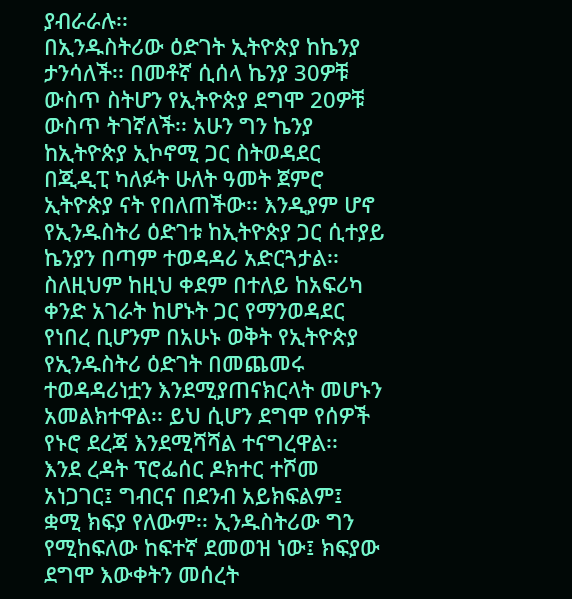ያብራራሉ፡፡
በኢንዱስትሪው ዕድገት ኢትዮጵያ ከኬንያ ታንሳለች፡፡ በመቶኛ ሲሰላ ኬንያ 30ዎቹ ውስጥ ስትሆን የኢትዮጵያ ደግሞ 20ዎቹ ውስጥ ትገኛለች፡፡ አሁን ግን ኬንያ ከኢትዮጵያ ኢኮኖሚ ጋር ስትወዳደር በጂዲፒ ካለፉት ሁለት ዓመት ጀምሮ ኢትዮጵያ ናት የበለጠችው፡፡ እንዲያም ሆኖ የኢንዱስትሪ ዕድገቱ ከኢትዮጵያ ጋር ሲተያይ ኬንያን በጣም ተወዳዳሪ አድርጓታል፡፡ ስለዚህም ከዚህ ቀደም በተለይ ከአፍሪካ ቀንድ አገራት ከሆኑት ጋር የማንወዳደር የነበረ ቢሆንም በአሁኑ ወቅት የኢትዮጵያ የኢንዱስትሪ ዕድገት በመጨመሩ ተወዳዳሪነቷን እንደሚያጠናክርላት መሆኑን አመልክተዋል፡፡ ይህ ሲሆን ደግሞ የሰዎች የኑሮ ደረጃ እንደሚሻሻል ተናግረዋል፡፡
እንደ ረዳት ፕሮፌሰር ዶክተር ተሾመ አነጋገር፤ ግብርና በደንብ አይክፍልም፤ ቋሚ ክፍያ የለውም፡፡ ኢንዱስትሪው ግን የሚከፍለው ከፍተኛ ደመወዝ ነው፤ ክፍያው ደግሞ እውቀትን መሰረት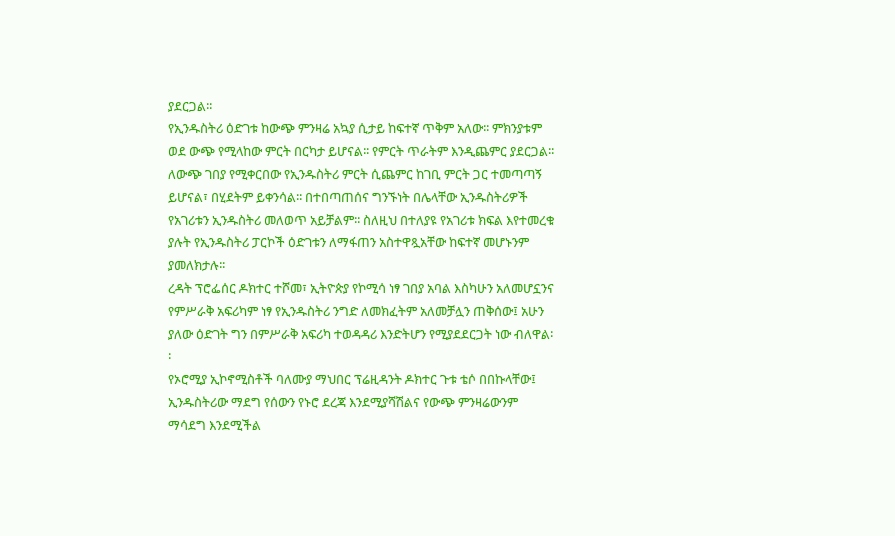ያደርጋል፡፡
የኢንዱስትሪ ዕድገቱ ከውጭ ምንዛሬ አኳያ ሲታይ ከፍተኛ ጥቅም አለው፡፡ ምክንያቱም ወደ ውጭ የሚላከው ምርት በርካታ ይሆናል፡፡ የምርት ጥራትም እንዲጨምር ያደርጋል፡፡ ለውጭ ገበያ የሚቀርበው የኢንዱስትሪ ምርት ሲጨምር ከገቢ ምርት ጋር ተመጣጣኝ ይሆናል፣ በሂደትም ይቀንሳል፡፡ በተበጣጠሰና ግንኙነት በሌላቸው ኢንዱስትሪዎች የአገሪቱን ኢንዱስትሪ መለወጥ አይቻልም፡፡ ስለዚህ በተለያዩ የአገሪቱ ክፍል እየተመረቁ ያሉት የኢንዱስትሪ ፓርኮች ዕድገቱን ለማፋጠን አስተዋጿአቸው ከፍተኛ መሆኑንም ያመለክታሉ፡፡
ረዳት ፕሮፌሰር ዶክተር ተሾመ፣ ኢትዮጵያ የኮሚሳ ነፃ ገበያ አባል እስካሁን አለመሆኗንና የምሥራቅ አፍሪካም ነፃ የኢንዱስትሪ ንግድ ለመክፈትም አለመቻሏን ጠቅሰው፤ አሁን ያለው ዕድገት ግን በምሥራቅ አፍሪካ ተወዳዳሪ እንድትሆን የሚያደደርጋት ነው ብለዋል፡፡
የኦሮሚያ ኢኮኖሚስቶች ባለሙያ ማህበር ፕሬዚዳንት ዶክተር ጉቱ ቴሶ በበኩላቸው፤ ኢንዱስትሪው ማደግ የሰውን የኑሮ ደረጃ እንደሚያሻሽልና የውጭ ምንዛሬውንም ማሳደግ እንደሚችል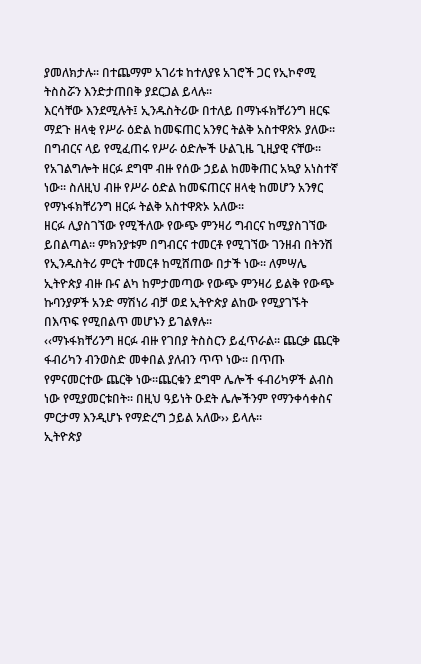ያመለክታሉ፡፡ በተጨማም አገሪቱ ከተለያዩ አገሮች ጋር የኢኮኖሚ ትስስሯን እንድታጠበቅ ያደርጋል ይላሉ፡፡
እርሳቸው እንደሚሉት፤ ኢንዱስትሪው በተለይ በማኑፋክቸሪንግ ዘርፍ ማደጉ ዘላቂ የሥራ ዕድል ከመፍጠር አንፃር ትልቅ አስተዋጽኦ ያለው፡፡ በግብርና ላይ የሚፈጠሩ የሥራ ዕድሎች ሁልጊዜ ጊዚያዊ ናቸው፡፡ የአገልግሎት ዘርፉ ደግሞ ብዙ የሰው ኃይል ከመቅጠር አኳያ አነስተኛ ነው፡፡ ስለዚህ ብዙ የሥራ ዕድል ከመፍጠርና ዘላቂ ከመሆን አንፃር የማኑፋክቸሪንግ ዘርፉ ትልቅ አስተዋጽኦ አለው፡፡
ዘርፉ ሊያስገኘው የሚችለው የውጭ ምንዛሪ ግብርና ከሚያስገኘው ይበልጣል። ምክንያቱም በግብርና ተመርቶ የሚገኘው ገንዘብ በትንሽ የኢንዱስትሪ ምርት ተመርቶ ከሚሸጠው በታች ነው፡፡ ለምሣሌ ኢትዮጵያ ብዙ ቡና ልካ ከምታመጣው የውጭ ምንዛሪ ይልቅ የውጭ ኩባንያዎች አንድ ማሽነሪ ብቻ ወደ ኢትዮጵያ ልከው የሚያገኙት በእጥፍ የሚበልጥ መሆኑን ይገልፃሉ፡፡
‹‹ማኑፋክቸሪንግ ዘርፉ ብዙ የገበያ ትስስርን ይፈጥራል፡፡ ጨርቃ ጨርቅ ፋብሪካን ብንወስድ መቀበል ያለብን ጥጥ ነው፡፡ በጥጡ የምናመርተው ጨርቅ ነው፡፡ጨርቁን ደግሞ ሌሎች ፋብሪካዎች ልብስ ነው የሚያመርቱበት፡፡ በዚህ ዓይነት ዑደት ሌሎችንም የማንቀሳቀስና ምርታማ እንዲሆኑ የማድረግ ኃይል አለው›› ይላሉ፡፡
ኢትዮጵያ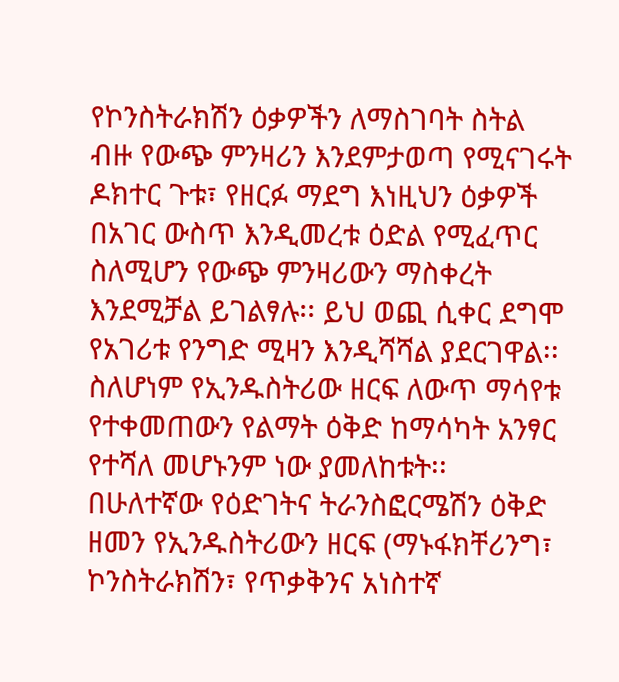የኮንስትራክሽን ዕቃዎችን ለማስገባት ስትል ብዙ የውጭ ምንዛሪን እንደምታወጣ የሚናገሩት ዶክተር ጉቱ፣ የዘርፉ ማደግ እነዚህን ዕቃዎች በአገር ውስጥ እንዲመረቱ ዕድል የሚፈጥር ስለሚሆን የውጭ ምንዛሪውን ማስቀረት እንደሚቻል ይገልፃሉ፡፡ ይህ ወጪ ሲቀር ደግሞ የአገሪቱ የንግድ ሚዛን እንዲሻሻል ያደርገዋል፡፡ ስለሆነም የኢንዱስትሪው ዘርፍ ለውጥ ማሳየቱ የተቀመጠውን የልማት ዕቅድ ከማሳካት አንፃር የተሻለ መሆኑንም ነው ያመለከቱት፡፡
በሁለተኛው የዕድገትና ትራንስፎርሜሽን ዕቅድ ዘመን የኢንዱስትሪውን ዘርፍ (ማኑፋክቸሪንግ፣ ኮንስትራክሽን፣ የጥቃቅንና አነስተኛ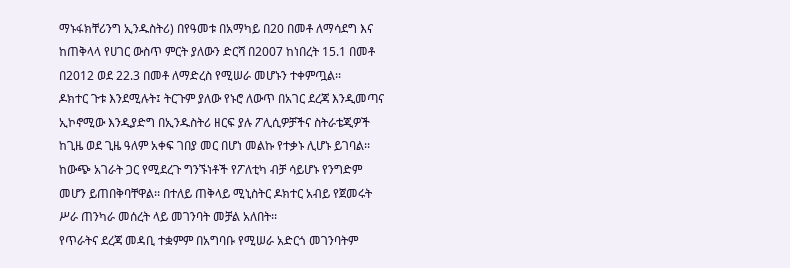ማኑፋክቸሪንግ ኢንዱስትሪ) በየዓመቱ በአማካይ በ20 በመቶ ለማሳደግ እና ከጠቅላላ የሀገር ውስጥ ምርት ያለውን ድርሻ በ2007 ከነበረት 15.1 በመቶ በ2012 ወደ 22.3 በመቶ ለማድረስ የሚሠራ መሆኑን ተቀምጧል፡፡
ዶክተር ጉቱ እንደሚሉት፤ ትርጉም ያለው የኑሮ ለውጥ በአገር ደረጃ እንዲመጣና ኢኮኖሚው እንዲያድግ በኢንዱስትሪ ዘርፍ ያሉ ፖሊሲዎቻችና ስትራቴጂዎች ከጊዜ ወደ ጊዜ ዓለም አቀፍ ገበያ መር በሆነ መልኩ የተቃኑ ሊሆኑ ይገባል፡፡ ከውጭ አገራት ጋር የሚደረጉ ግንኙነቶች የፖለቲካ ብቻ ሳይሆኑ የንግድም መሆን ይጠበቅባቸዋል፡፡ በተለይ ጠቅላይ ሚኒስትር ዶክተር አብይ የጀመሩት ሥራ ጠንካራ መሰረት ላይ መገንባት መቻል አለበት፡፡
የጥራትና ደረጃ መዳቢ ተቋምም በአግባቡ የሚሠራ አድርጎ መገንባትም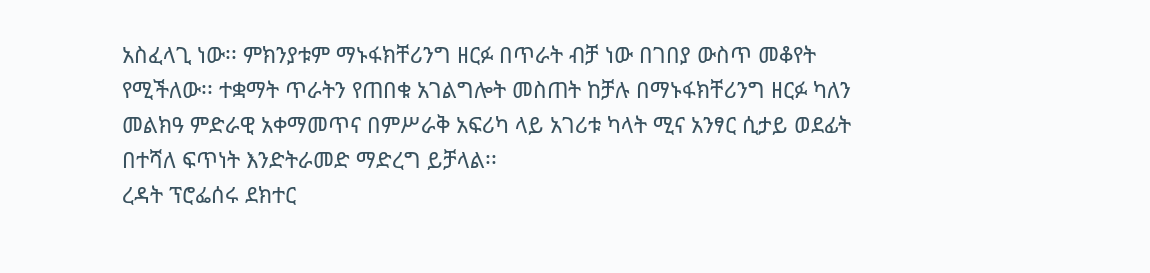አስፈላጊ ነው፡፡ ምክንያቱም ማኑፋክቸሪንግ ዘርፉ በጥራት ብቻ ነው በገበያ ውስጥ መቆየት የሚችለው፡፡ ተቋማት ጥራትን የጠበቁ አገልግሎት መስጠት ከቻሉ በማኑፋክቸሪንግ ዘርፉ ካለን መልክዓ ምድራዊ አቀማመጥና በምሥራቅ አፍሪካ ላይ አገሪቱ ካላት ሚና አንፃር ሲታይ ወደፊት በተሻለ ፍጥነት እንድትራመድ ማድረግ ይቻላል፡፡
ረዳት ፕሮፌሰሩ ደክተር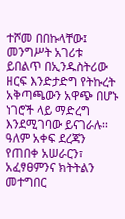ተሾመ በበኩላቸው፤ መንግሥት አገሪቱ ይበልጥ በኢንዱስትሪው ዘርፍ እንድታድግ የትኩረት አቅጣጫውን አዋጭ በሆኑ ነገሮች ላይ ማድረግ እንደሚገባው ይናገራሉ፡፡ ዓለም አቀፍ ደረጃን የጠበቀ አሠራርን፣ አፈፃፀምንና ክትትልን መተግበር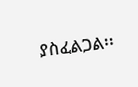ያስፈልጋል፡፡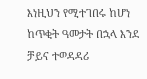እነዚህን የሚተገበሩ ከሆነ ከጥቂት ዓመታት በኋላ እንደ ቻይና ተወዳዳሪ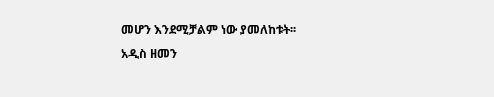መሆን እንደሚቻልም ነው ያመለከቱት፡፡
አዲስ ዘመን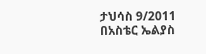ታህሳስ 9/2011
በአስቴር ኤልያስ